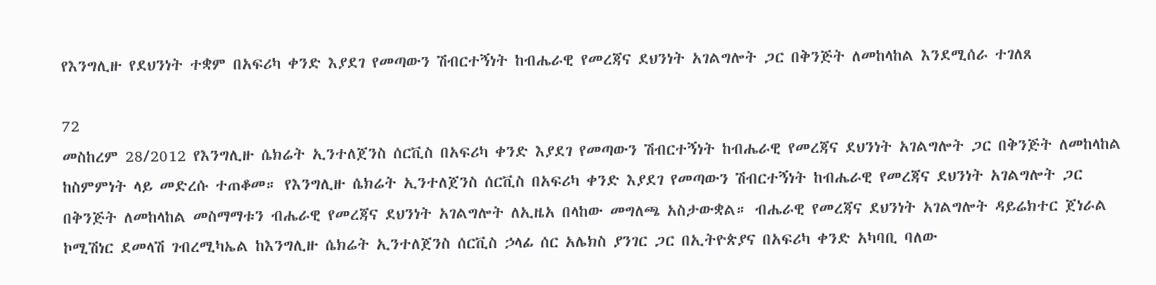የእንግሊዙ የደህንነት ተቋም በአፍሪካ ቀንድ እያደገ የመጣውን ሽብርተኝነት ከብሔራዊ የመረጃና ደህንነት አገልግሎት ጋር በቅንጅት ለመከላከል እንደሚሰራ ተገለጸ

72
መስከረም 28/2012 የእንግሊዙ ሴክሬት ኢንተለጀንስ ሰርቪስ በአፍሪካ ቀንድ እያደገ የመጣውን ሽብርተኝነት ከብሔራዊ የመረጃና ደህንነት አገልግሎት ጋር በቅንጅት ለመከላከል ከስምምነት ላይ መድረሱ ተጠቆመ። የእንግሊዙ ሴክሬት ኢንተለጀንስ ሰርቪስ በአፍሪካ ቀንድ እያደገ የመጣውን ሽብርተኝነት ከብሔራዊ የመረጃና ደህንነት አገልግሎት ጋር በቅንጅት ለመከላከል መስማማቱን ብሔራዊ የመረጃና ደህንነት አገልግሎት ለኢዜአ በላከው መግለጫ አስታውቋል። ብሔራዊ የመረጃና ደህንነት አገልግሎት ዳይሬክተር ጀነራል ኮሚሽነር ደመላሽ ገብረሚካኤል ከእንግሊዙ ሴክሬት ኢንተለጀንስ ሰርቪስ ኃላፊ ሰር አሌክስ ያንገር ጋር በኢትዮጵያና በአፍሪካ ቀንድ አካባቢ ባለው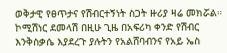ወቅታዊ የፀጥታና የሽብርተኝነት ስጋት ዙሪያ ዛሬ መክሯል። ኮሚሽነር ደመላሽ በዚሁ ጊዜ በአፍሪካ ቀንድ የሽብር እንቅስቃሴ እያደረጉ ያሉትን የአልሸባብንና የአይ ኤስ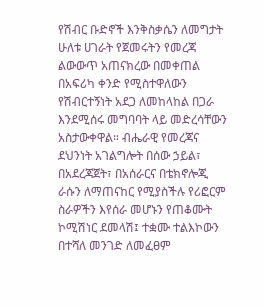የሽብር ቡድኖች እንቅስቃሴን ለመግታት ሁለቱ ሀገራት የጀመሩትን የመረጃ ልውውጥ አጠናክረው በመቀጠል በአፍሪካ ቀንድ የሚስተዋለውን የሽብርተኝነት አደጋ ለመከላከል በጋራ እንደሚሰሩ መግባባት ላይ መድረሳቸውን አስታውቀዋል። ብሔራዊ የመረጃና ደህንነት አገልግሎት በሰው ኃይል፣ በአደረጃጀት፣ በአሰራርና በቴክኖሎጂ ራሱን ለማጠናከር የሚያስችሉ የሪፎርም ስራዎችን እየሰራ መሆኑን የጠቆሙት ኮሚሽነር ደመላሽ፤ ተቋሙ ተልእኮውን በተሻለ መንገድ ለመፈፀም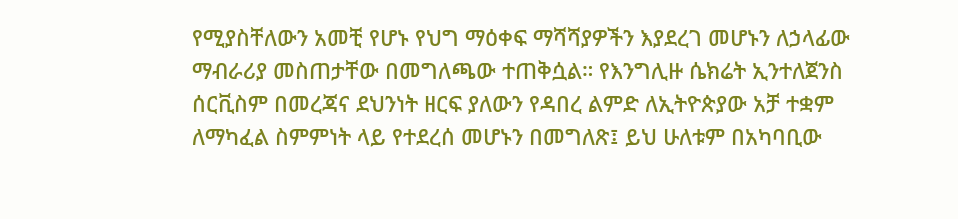የሚያስቸለውን አመቺ የሆኑ የህግ ማዕቀፍ ማሻሻያዎችን እያደረገ መሆኑን ለኃላፊው ማብራሪያ መስጠታቸው በመግለጫው ተጠቅሷል። የእንግሊዙ ሴክሬት ኢንተለጀንስ ሰርቪስም በመረጃና ደህንነት ዘርፍ ያለውን የዳበረ ልምድ ለኢትዮጵያው አቻ ተቋም ለማካፈል ስምምነት ላይ የተደረሰ መሆኑን በመግለጽ፤ ይህ ሁለቱም በአካባቢው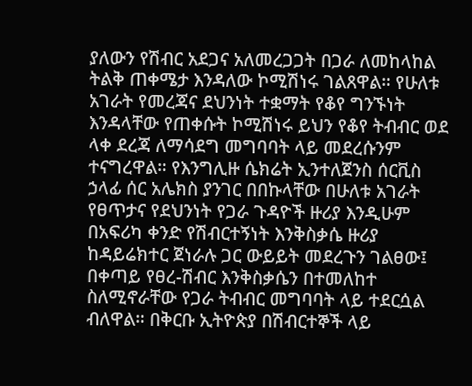ያለውን የሽብር አደጋና አለመረጋጋት በጋራ ለመከላከል ትልቅ ጠቀሜታ እንዳለው ኮሚሽነሩ ገልጸዋል። የሁለቱ  አገራት የመረጃና ደህንነት ተቋማት የቆየ ግንኙነት እንዳላቸው የጠቀሱት ኮሚሽነሩ ይህን የቆየ ትብብር ወደ ላቀ ደረጃ ለማሳደግ መግባባት ላይ መደረሱንም ተናግረዋል። የእንግሊዙ ሴክሬት ኢንተለጀንስ ሰርቪስ ኃላፊ ሰር አሌክስ ያንገር በበኩላቸው በሁለቱ አገራት የፀጥታና የደህንነት የጋራ ጉዳዮች ዙሪያ እንዲሁም በአፍሪካ ቀንድ የሽብርተኝነት እንቅስቃሴ ዙሪያ ከዳይሬክተር ጀነራሉ ጋር ውይይት መደረጉን ገልፀው፤ በቀጣይ የፀረ-ሽብር እንቅስቃሴን በተመለከተ ስለሚኖራቸው የጋራ ትብብር መግባባት ላይ ተደርሷል ብለዋል። በቅርቡ ኢትዮጵያ በሽብርተኞች ላይ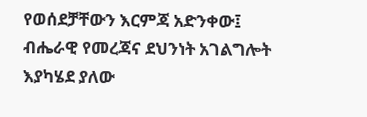የወሰደቻቸውን እርምጃ አድንቀው፤ ብሔራዊ የመረጃና ደህንነት አገልግሎት እያካሄደ ያለው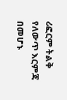ሪፎርም ትልቅ የለውጥ እርምጃ በመሆኑ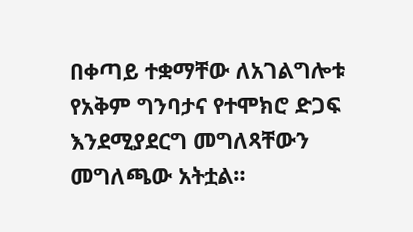በቀጣይ ተቋማቸው ለአገልግሎቱ የአቅም ግንባታና የተሞክሮ ድጋፍ እንደሚያደርግ መግለጻቸውን መግለጫው አትቷል።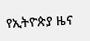የኢትዮጵያ ዜና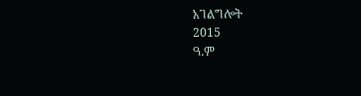አገልግሎት
2015
ዓ.ም